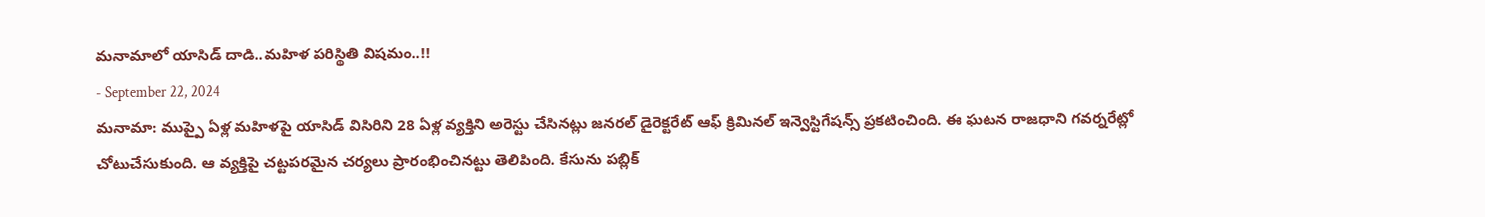మనామాలో యాసిడ్ దాడి..మహిళ పరిస్థితి విషమం..!!
- September 22, 2024
మనామా: ముప్పై ఏళ్ల మహిళపై యాసిడ్ విసిరిని 28 ఏళ్ల వ్యక్తిని అరెస్టు చేసినట్లు జనరల్ డైరెక్టరేట్ ఆఫ్ క్రిమినల్ ఇన్వెస్టిగేషన్స్ ప్రకటించింది. ఈ ఘటన రాజధాని గవర్నరేట్లో చోటుచేసుకుంది. ఆ వ్యక్తిపై చట్టపరమైన చర్యలు ప్రారంభించినట్టు తెలిపింది. కేసును పబ్లిక్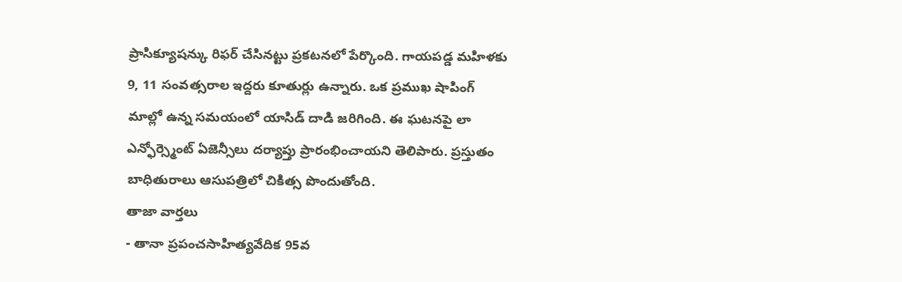ప్రాసిక్యూషన్కు రిఫర్ చేసినట్టు ప్రకటనలో పేర్కొంది. గాయపడ్డ మహిళకు 9, 11 సంవత్సరాల ఇద్దరు కూతుర్లు ఉన్నారు. ఒక ప్రముఖ షాపింగ్ మాల్లో ఉన్న సమయంలో యాసిడ్ దాడి జరిగింది. ఈ ఘటనపై లా ఎన్ఫోర్స్మెంట్ ఏజెన్సీలు దర్యాప్తు ప్రారంభించాయని తెలిపారు. ప్రస్తుతం బాధితురాలు ఆసుపత్రిలో చికిత్స పొందుతోంది.
తాజా వార్తలు
- తానా ప్రపంచసాహిత్యవేదిక 95వ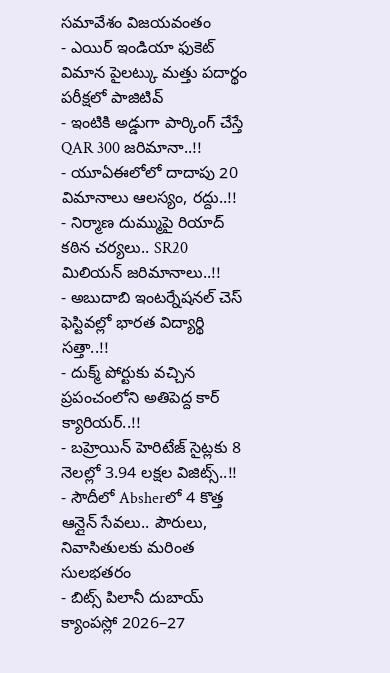సమావేశం విజయవంతం
- ఎయిర్ ఇండియా ఫుకెట్ విమాన పైలట్కు మత్తు పదార్థం పరీక్షలో పాజిటివ్
- ఇంటికి అడ్డుగా పార్కింగ్ చేస్తే QAR 300 జరిమానా..!!
- యూఏఈలోలో దాదాపు 20 విమానాలు ఆలస్యం, రద్దు..!!
- నిర్మాణ దుమ్ముపై రియాద్ కఠిన చర్యలు.. SR20 మిలియన్ జరిమానాలు..!!
- అబుదాబి ఇంటర్నేషనల్ చెస్ ఫెస్టివల్లో భారత విద్యార్థి సత్తా..!!
- దుక్మ్ పోర్టుకు వచ్చిన ప్రపంచంలోని అతిపెద్ద కార్ క్యారియర్..!!
- బహ్రెయిన్ హెరిటేజ్ సైట్లకు 8 నెలల్లో 3.94 లక్షల విజిట్స్..!!
- సౌదీలో Absherలో 4 కొత్త ఆన్లైన్ సేవలు.. పౌరులు, నివాసితులకు మరింత సులభతరం
- బిట్స్ పిలానీ దుబాయ్ క్యాంపస్లో 2026–27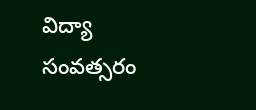విద్యా సంవత్సరం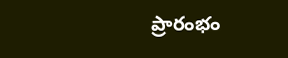ప్రారంభం